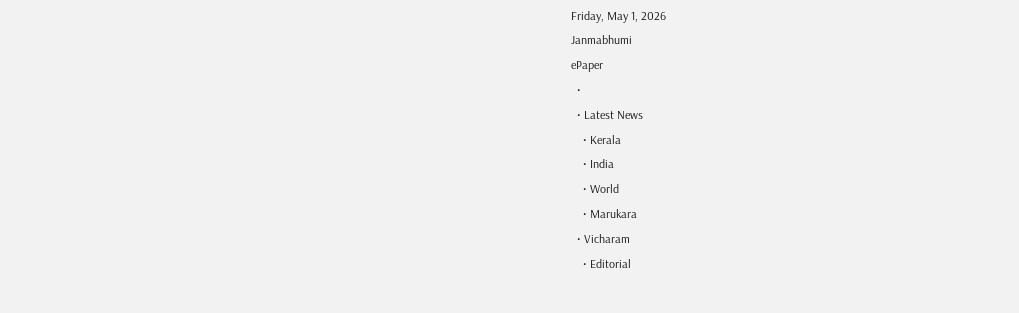Friday, May 1, 2026
Janmabhumi
ePaper
  •
  • Latest News
    • Kerala
    • India
    • World
    • Marukara
  • Vicharam
    • Editorial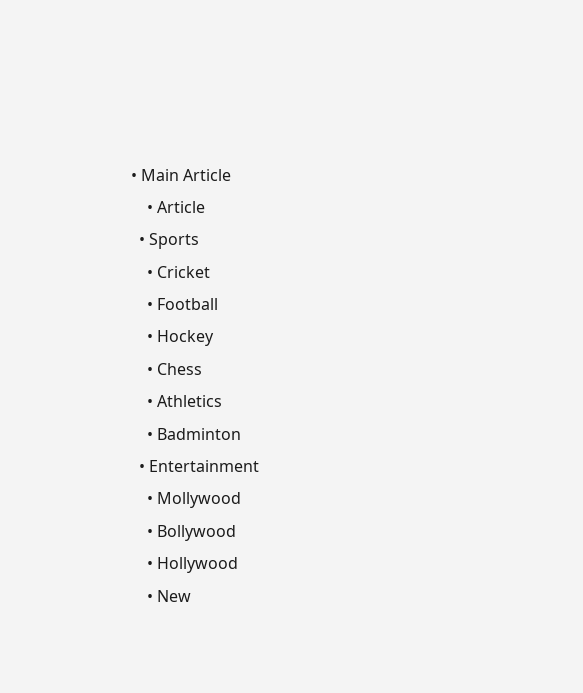• Main Article
    • Article
  • Sports
    • Cricket
    • Football
    • Hockey
    • Chess
    • Athletics
    • Badminton
  • Entertainment
    • Mollywood
    • Bollywood
    • Hollywood
    • New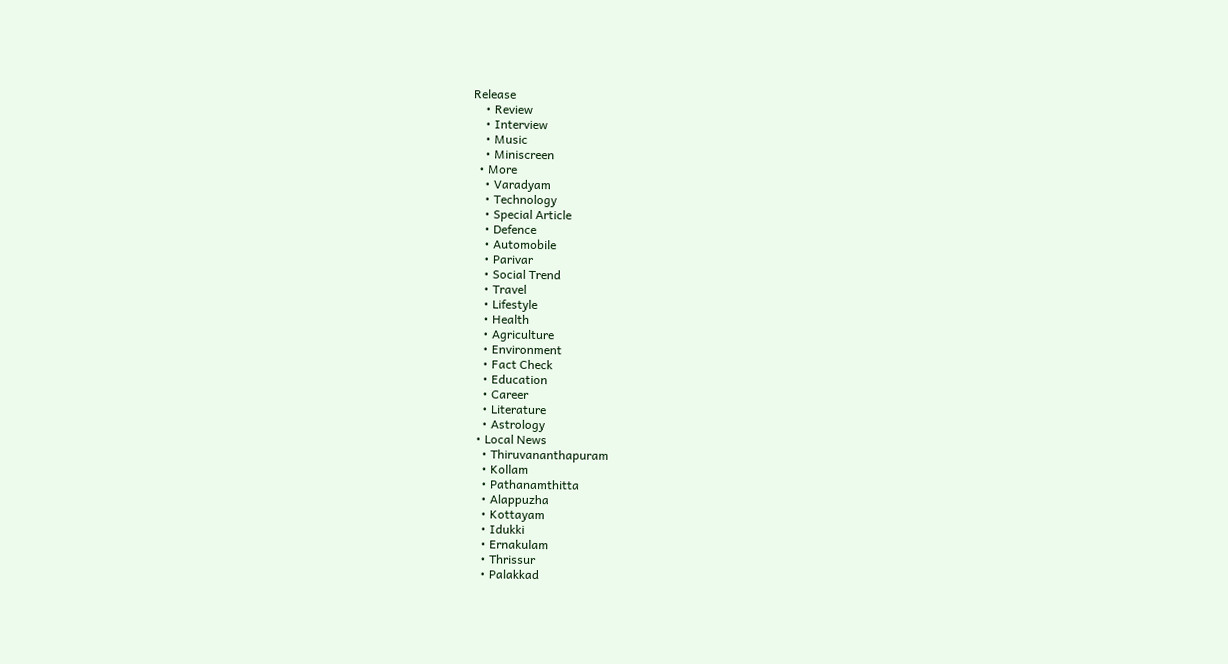Release
    • Review
    • Interview
    • Music
    • Miniscreen
  • More
    • Varadyam
    • Technology
    • Special Article
    • Defence
    • Automobile
    • Parivar
    • Social Trend
    • Travel
    • Lifestyle
    • Health
    • Agriculture
    • Environment
    • Fact Check
    • Education
    • Career
    • Literature
    • Astrology
  • Local News
    • Thiruvananthapuram
    • Kollam
    • Pathanamthitta
    • Alappuzha
    • Kottayam
    • Idukki
    • Ernakulam
    • Thrissur
    • Palakkad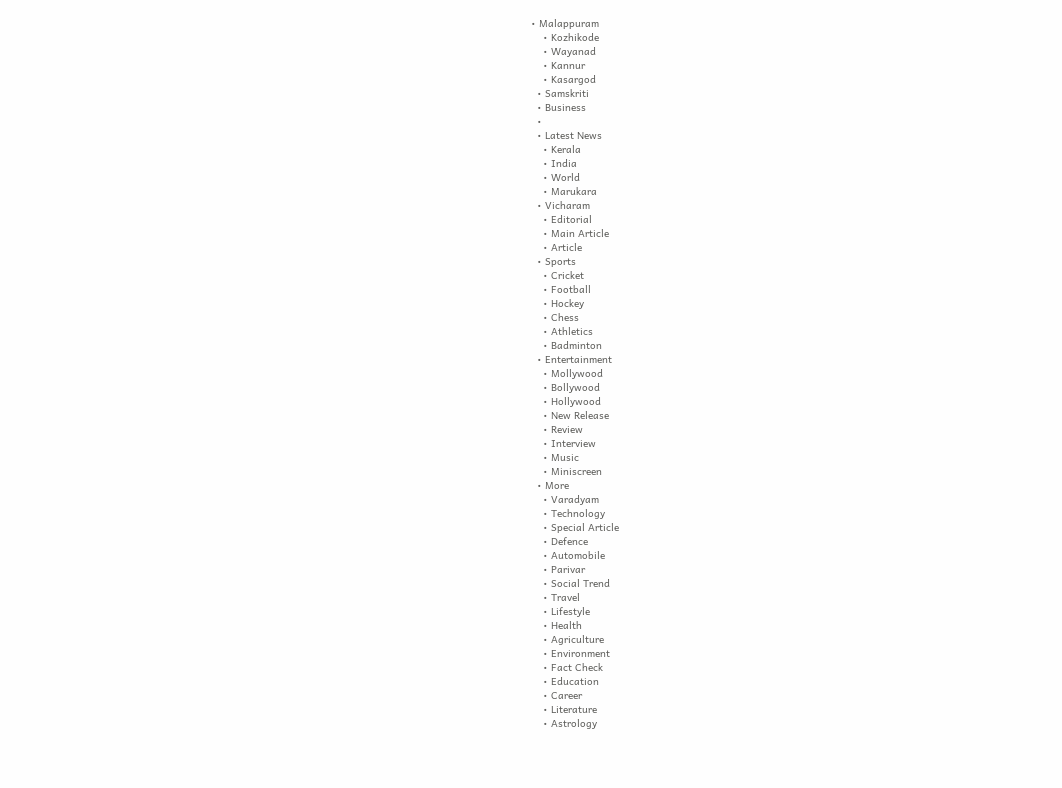• Malappuram
    • Kozhikode
    • Wayanad
    • Kannur
    • Kasargod
  • Samskriti
  • Business
  •
  • Latest News
    • Kerala
    • India
    • World
    • Marukara
  • Vicharam
    • Editorial
    • Main Article
    • Article
  • Sports
    • Cricket
    • Football
    • Hockey
    • Chess
    • Athletics
    • Badminton
  • Entertainment
    • Mollywood
    • Bollywood
    • Hollywood
    • New Release
    • Review
    • Interview
    • Music
    • Miniscreen
  • More
    • Varadyam
    • Technology
    • Special Article
    • Defence
    • Automobile
    • Parivar
    • Social Trend
    • Travel
    • Lifestyle
    • Health
    • Agriculture
    • Environment
    • Fact Check
    • Education
    • Career
    • Literature
    • Astrology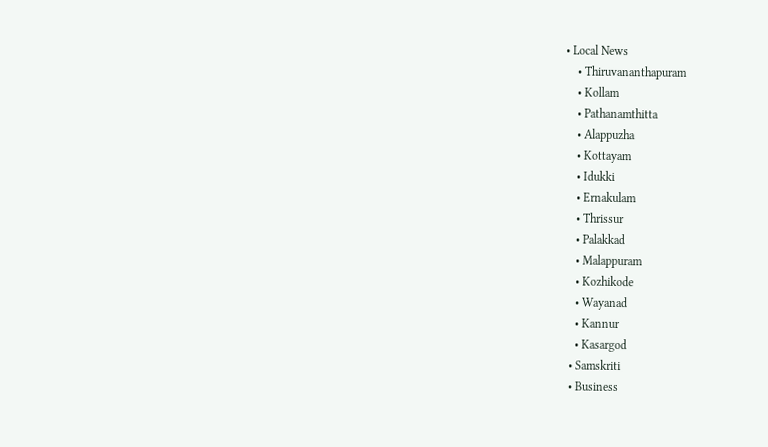• Local News
    • Thiruvananthapuram
    • Kollam
    • Pathanamthitta
    • Alappuzha
    • Kottayam
    • Idukki
    • Ernakulam
    • Thrissur
    • Palakkad
    • Malappuram
    • Kozhikode
    • Wayanad
    • Kannur
    • Kasargod
  • Samskriti
  • Business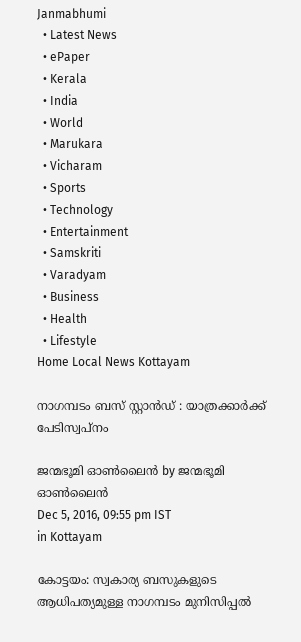Janmabhumi
  • Latest News
  • ePaper
  • Kerala
  • India
  • World
  • Marukara
  • Vicharam
  • Sports
  • Technology
  • Entertainment
  • Samskriti
  • Varadyam
  • Business
  • Health
  • Lifestyle
Home Local News Kottayam

നാഗമ്പടം ബസ് സ്റ്റാന്‍ഡ് : യാത്രക്കാര്‍ക്ക് പേടിസ്വപ്‌നം

ജന്മഭൂമി ഓണ്‍ലൈന്‍ by ജന്മഭൂമി ഓണ്‍ലൈന്‍
Dec 5, 2016, 09:55 pm IST
in Kottayam

കോട്ടയം: സ്വകാര്യ ബസുകളുടെ ആധിപത്യമുള്ള നാഗമ്പടം മുനിസിപ്പല്‍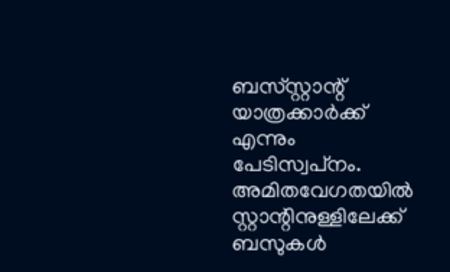ബസ്‌സ്റ്റാന്റ് യാത്രക്കാര്‍ക്ക് എന്നും പേടിസ്വപ്‌നം. അമിതവേഗതയില്‍ സ്റ്റാന്റിനുള്ളിലേക്ക് ബസുകള്‍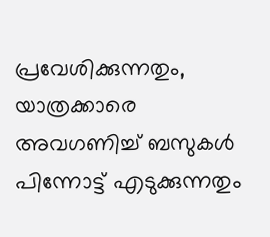പ്രവേശിക്കുന്നതും, യാത്രക്കാരെ അവഗണിച്ച് ബസുകള്‍ പിന്നോട്ട് എടുക്കുന്നതും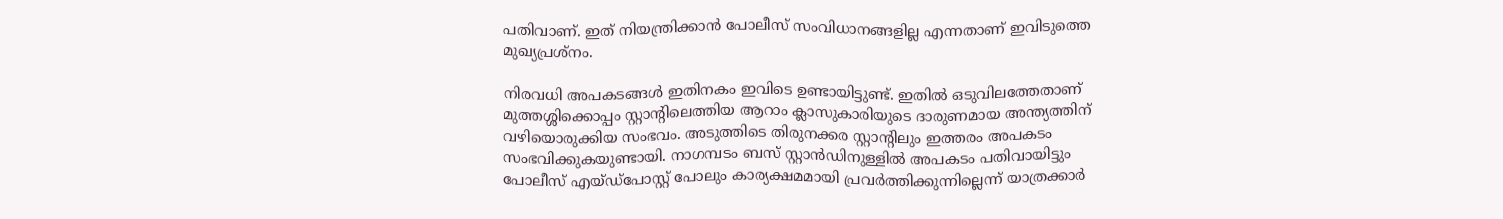പതിവാണ്. ഇത് നിയന്ത്രിക്കാന്‍ പോലീസ് സംവിധാനങ്ങളില്ല എന്നതാണ് ഇവിടുത്തെ മുഖ്യപ്രശ്‌നം.

നിരവധി അപകടങ്ങള്‍ ഇതിനകം ഇവിടെ ഉണ്ടായിട്ടുണ്ട്. ഇതില്‍ ഒടുവിലത്തേതാണ് മുത്തശ്ശിക്കൊപ്പം സ്റ്റാന്റിലെത്തിയ ആറാം ക്ലാസുകാരിയുടെ ദാരുണമായ അന്ത്യത്തിന് വഴിയൊരുക്കിയ സംഭവം. അടുത്തിടെ തിരുനക്കര സ്റ്റാന്റിലും ഇത്തരം അപകടം സംഭവിക്കുകയുണ്ടായി. നാഗമ്പടം ബസ് സ്റ്റാന്‍ഡിനുള്ളില്‍ അപകടം പതിവായിട്ടും പോലീസ് എയ്ഡ്‌പോസ്റ്റ് പോലും കാര്യക്ഷമമായി പ്രവര്‍ത്തിക്കുന്നില്ലെന്ന് യാത്രക്കാര്‍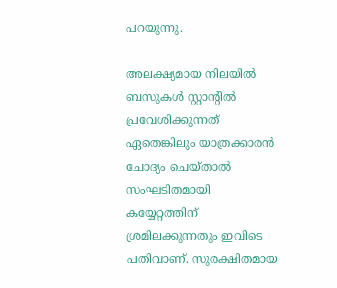പറയുന്നു.

അലക്ഷ്യമായ നിലയില്‍ ബസുകള്‍ സ്റ്റാന്റില്‍ പ്രവേശിക്കുന്നത് ഏതെങ്കിലും യാത്രക്കാരന്‍ ചോദ്യം ചെയ്താല്‍ സംഘടിതമായി കയ്യേറ്റത്തിന് ശ്രമിലക്കുന്നതും ഇവിടെ പതിവാണ്. സുരക്ഷിതമായ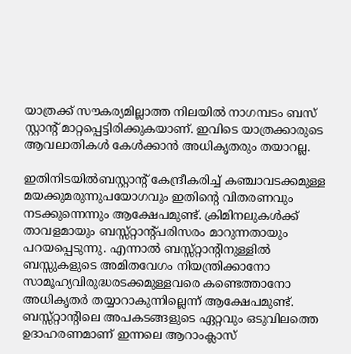യാത്രക്ക് സൗകര്യമില്ലാത്ത നിലയില്‍ നാഗമ്പടം ബസ് സ്റ്റാന്റ് മാറ്റപ്പെട്ടിരിക്കുകയാണ്. ഇവിടെ യാത്രക്കാരുടെ ആവലാതികള്‍ കേള്‍ക്കാന്‍ അധികൃതരും തയാറല്ല.

ഇതിനിടയില്‍ബസ്റ്റാന്റ് കേന്ദ്രീകരിച്ച് കഞ്ചാവടക്കമുള്ള മയക്കുമരുന്നുപയോഗവും ഇതിന്റെ വിതരണവും നടക്കുന്നെന്നും ആക്ഷേപമുണ്ട്. ക്രിമിനലുകള്‍ക്ക് താവളമായും ബസ്സ്റ്റാന്റ്പരിസരം മാറുന്നതായും പറയപ്പെടുന്നു. എന്നാല്‍ ബസ്സ്റ്റാന്റിനുള്ളില്‍ ബസ്സുകളുടെ അമിതവേഗം നിയന്ത്രിക്കാനോ സാമൂഹ്യവിരുദ്ധരടക്കമുള്ളവരെ കണ്ടെത്താനോ അധികൃതര്‍ തയ്യാറാകുന്നില്ലെന്ന് ആക്ഷേപമുണ്ട്. ബസ്സ്റ്റാന്റിലെ അപകടങ്ങളുടെ ഏറ്റവും ഒടുവിലത്തെ ഉദാഹരണമാണ് ഇന്നലെ ആറാംക്ലാസ്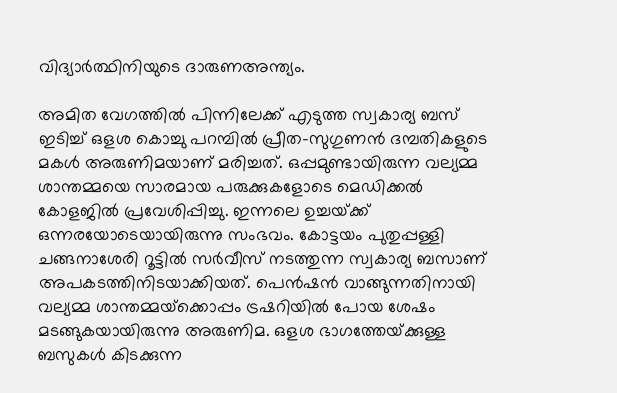വിദ്യാര്‍ത്ഥിനിയുടെ ദാരുണഅന്ത്യം.

അമിത വേഗത്തില്‍ പിന്നിലേക്ക് എടുത്ത സ്വകാര്യ ബസ് ഇടിച്ച് ഒളശ കൊച്ചു പറമ്പില്‍ പ്രീത-സുഗുണന്‍ ദമ്പതികളുടെ മകള്‍ അരുണിമയാണ് മരിച്ചത്. ഒപ്പമുണ്ടായിരുന്ന വല്യമ്മ ശാന്തമ്മയെ സാരമായ പരുക്കുകളോടെ മെഡിക്കല്‍ കോളജില്‍ പ്രവേശിപ്പിച്ചു. ഇന്നലെ ഉച്ചയ്‌ക്ക് ഒന്നരയോടെയായിരുന്നു സംഭവം. കോട്ടയം പുതുപ്പള്ളി ചങ്ങനാശേരി റൂട്ടില്‍ സര്‍വീസ് നടത്തുന്ന സ്വകാര്യ ബസാണ് അപകടത്തിനിടയാക്കിയത്. പെന്‍ഷന്‍ വാങ്ങുന്നതിനായി വല്യമ്മ ശാന്തമ്മയ്‌ക്കൊപ്പം ട്രഷറിയില്‍ പോയ ശേഷം മടങ്ങുകയായിരുന്നു അരുണിമ. ഒളശ ഭാഗത്തേയ്‌ക്കുള്ള ബസുകള്‍ കിടക്കുന്ന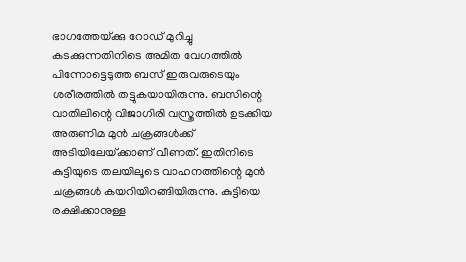ഭാഗത്തേയ്‌ക്കു റോഡ് മുറിച്ചു കടക്കുന്നതിനിടെ അമിത വേഗത്തില്‍ പിന്നോട്ടെടുത്ത ബസ് ഇരുവരുടെയും ശരീരത്തില്‍ തട്ടുകയായിരുന്നു. ബസിന്റെ വാതിലിന്റെ വിജാഗിരി വസ്ത്രത്തില്‍ ഉടക്കിയ അരുണിമ മുന്‍ ചക്രങ്ങള്‍ക്ക് അടിയിലേയ്‌ക്കാണ് വീണത്. ഇതിനിടെ കുട്ടിയുടെ തലയിലൂടെ വാഹനത്തിന്റെ മുന്‍ ചക്രങ്ങള്‍ കയറിയിറങ്ങിയിരുന്നു. കുട്ടിയെ രക്ഷിക്കാനുള്ള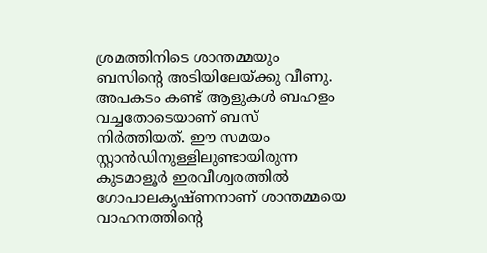ശ്രമത്തിനിടെ ശാന്തമ്മയും ബസിന്റെ അടിയിലേയ്‌ക്കു വീണു. അപകടം കണ്ട് ആളുകള്‍ ബഹളം വച്ചതോടെയാണ് ബസ് നിര്‍ത്തിയത്. ഈ സമയം സ്റ്റാന്‍ഡിനുള്ളിലുണ്ടായിരുന്ന കുടമാളൂര്‍ ഇരവീശ്വരത്തില്‍ ഗോപാലകൃഷ്ണനാണ് ശാന്തമ്മയെ വാഹനത്തിന്റെ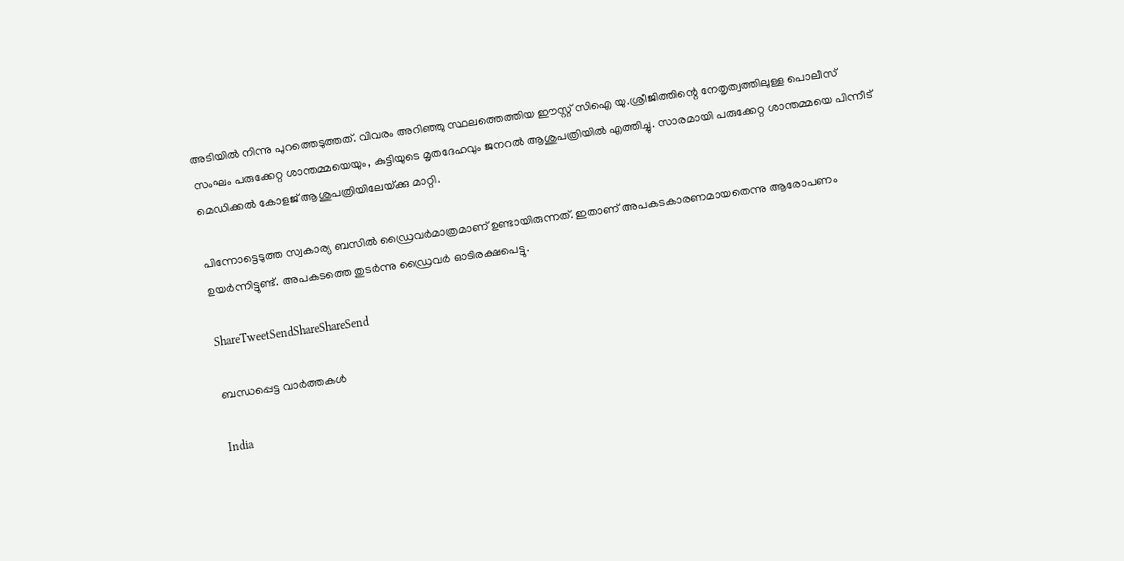അടിയില്‍ നിന്നു പുറത്തെടുത്തത്. വിവരം അറിഞ്ഞു സ്ഥലത്തെത്തിയ ഈസ്റ്റ് സിഐ യു.ശ്രീജിത്തിന്റെ നേതൃത്വത്തിലുള്ള പൊലീസ് സംഘം പരുക്കേറ്റ ശാന്തമ്മയെയും, കുട്ടിയുടെ മൃതദേഹവും ജനറല്‍ ആശുപത്രിയില്‍ എത്തിച്ചു. സാരമായി പരുക്കേറ്റ ശാന്തമ്മയെ പിന്നീട് മെഡിക്കല്‍ കോളജ് ആശുപത്രിയിലേയ്‌ക്കു മാറ്റി.

പിന്നോട്ടെടുത്ത സ്വകാര്യ ബസില്‍ ഡ്രൈവര്‍മാത്രമാണ് ഉണ്ടായിരുന്നത്. ഇതാണ് അപകടകാരണമായതെന്നു ആരോപണം ഉയര്‍ന്നിട്ടുണ്ട്. അപകടത്തെ തുടര്‍ന്നു ഡ്രൈവര്‍ ഓടിരക്ഷപെട്ടു.

ShareTweetSendShareShareSend

ബന്ധപ്പെട്ട വാര്‍ത്തകള്‍

India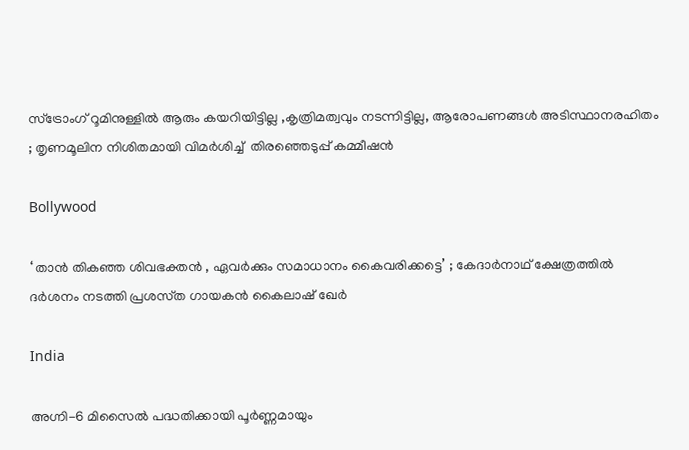സ്ട്രോംഗ് റൂമിനുള്ളിൽ ആരും കയറിയിട്ടില്ല ,കൃത്രിമത്വവും നടന്നിട്ടില്ല, ആരോപണങ്ങൾ അടിസ്ഥാനരഹിതം ; തൃണമൂലിന നിശിതമായി വിമർശിച്ച്  തിരഞ്ഞെടുപ്പ് കമ്മീഷൻ

Bollywood

‘ താൻ തികഞ്ഞ ശിവഭക്തൻ , ഏവർക്കും സമാധാനം കൈവരിക്കട്ടെ’ ; കേദാർനാഥ് ക്ഷേത്രത്തിൽ ദർശനം നടത്തി പ്രശസ്‌ത ഗായകൻ കൈലാഷ് ഖേർ

India

അഗ്നി-6 മിസൈൽ പദ്ധതിക്കായി പൂർണ്ണമായും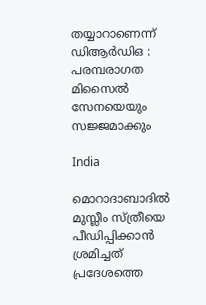തയ്യാറാണെന്ന് ഡിആർഡിഒ : പരമ്പരാഗത മിസൈൽ സേനയെയും സജ്ജമാക്കും

India

മൊറാദാബാദിൽ മുസ്ലീം സ്ത്രീയെ പീഡിപ്പിക്കാൻ ശ്രമിച്ചത് പ്രദേശത്തെ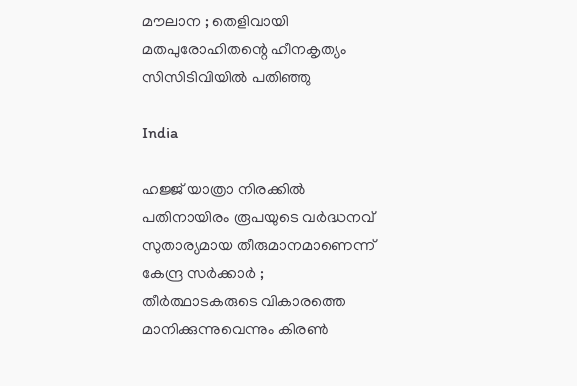മൗലാന ; തെളിവായി മതപുരോഹിതന്റെ ഹീനകൃത്യം സിസിടിവിയിൽ പതിഞ്ഞു

India

ഹജ്ജ് യാത്രാ നിരക്കിൽ പതിനായിരം രൂപയുടെ വർദ്ധനവ് സുതാര്യമായ തീരുമാനമാണെന്ന് കേന്ദ്ര സർക്കാർ ; തീർത്ഥാടകരുടെ വികാരത്തെ മാനിക്കുന്നുവെന്നും കിരൺ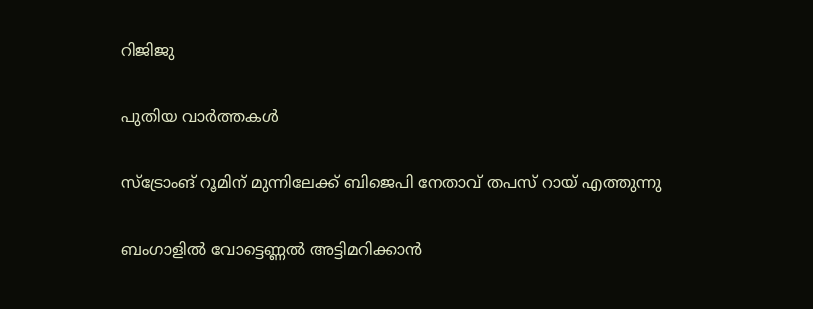റിജിജു

പുതിയ വാര്‍ത്തകള്‍

സ്ട്രോംങ് റൂമിന് മുന്നിലേക്ക് ബിജെപി നേതാവ് തപസ് റായ് എത്തുന്നു

ബംഗാളില്‍ വോട്ടെണ്ണല്‍ അട്ടിമറിക്കാന്‍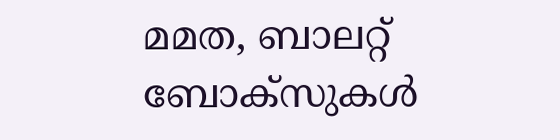മമത, ബാലറ്റ് ബോക്സുകള്‍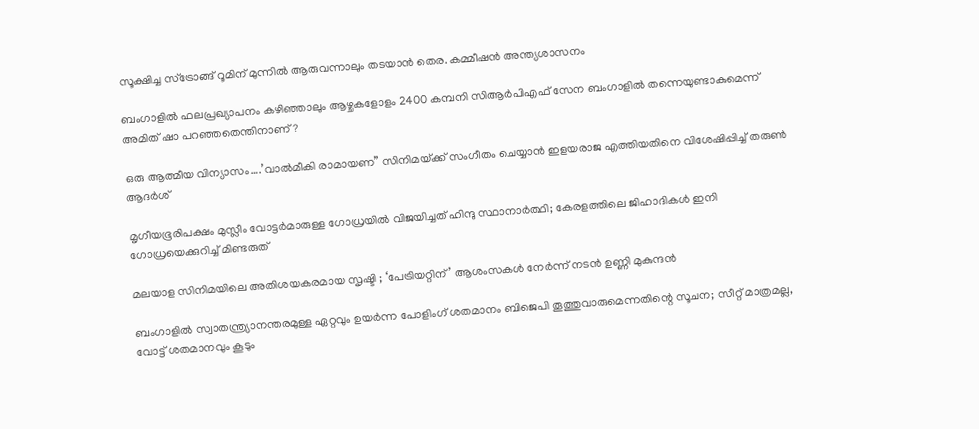സൂക്ഷിച്ച സ്ട്രോങ്ങ് റൂമിന് മുന്നില്‍ ആരുവന്നാലും തടയാന്‍ തെര. കമ്മീഷന്‍ അന്ത്യശാസനം

ബംഗാളില്‍ ഫലപ്രഖ്യാപനം കഴിഞ്ഞാലും ആഴ്ചകളോളം 2400 കമ്പനി സിആര്‍പിഎഫ് സേന ബംഗാളില്‍ തന്നെയുണ്ടാകുമെന്ന് അമിത് ഷാ പറഞ്ഞതെന്തിനാണ്?

ഒരു ആത്മീയ വിന്യാസം….’വാല്‍മീകി രാമായണ” സിനിമയ്‌ക്ക് സംഗീതം ചെയ്യാന്‍ ഇളയരാജ എത്തിയതിനെ വിശേഷിപ്പിച്ച് തരുണ്‍ ആദര്‍ശ്

മൃഗീയഭൂരിപക്ഷം മുസ്ലീം വോട്ടര്‍മാരുള്ള ഗോധ്രയില്‍ വിജയിച്ചത് ഹിന്ദു സ്ഥാനാര്‍ത്ഥി; കേരളത്തിലെ ജിഹാദികള്‍ ഇനി ഗോധ്രയെക്കുറിച്ച് മിണ്ടരുത്

മലയാള സിനിമയിലെ അതിശയകരമായ സൃഷ്ടി ; ‘പേട്രിയറ്റിന്’ ആശംസകൾ നേർന്ന് നടൻ ഉണ്ണി മുകുന്ദൻ

ബംഗാളില്‍ സ്വാതന്ത്ര്യാനന്തരമുള്ള ഏറ്റവും ഉയര്‍ന്ന പോളിംഗ് ശതമാനം ബിജെപി തൂത്തുവാരുമെന്നതിന്റെ സൂചന; സീറ്റ് മാത്രമല്ല, വോട്ട് ശതമാനവും കൂടും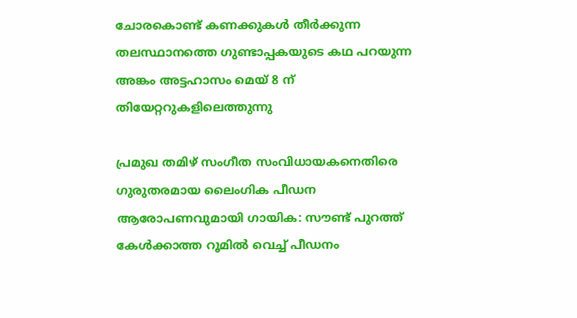ചോരകൊണ്ട് കണക്കുകൾ തീർക്കുന്ന തലസ്ഥാനത്തെ ഗുണ്ടാപ്പകയുടെ കഥ പറയുന്ന അങ്കം അട്ടഹാസം മെയ് 8 ന് തിയേറ്ററുകളിലെത്തുന്നു

പ്രമുഖ തമിഴ് സംഗീത സംവിധായകനെതിരെ ഗുരുതരമായ ലൈംഗിക പീഡന ആരോപണവുമായി ഗായിക: സൗണ്ട് പുറത്ത് കേൾക്കാത്ത റൂമിൽ വെച്ച് പീഡനം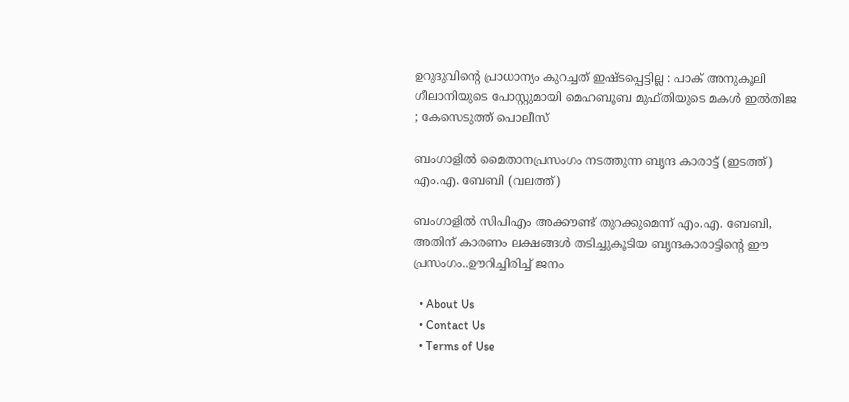ഉറുദുവിന്റെ പ്രാധാന്യം കുറച്ചത് ഇഷ്ടപ്പെട്ടില്ല : പാക് അനുകൂലി ഗീലാനിയുടെ പോസ്റ്റുമായി മെഹബൂബ മുഫ്തിയുടെ മകൾ ഇൽതിജ ; കേസെടുത്ത് പൊലീസ്

ബംഗാളില്‍ മൈതാനപ്രസംഗം നടത്തുന്ന ബൃന്ദ കാരാട്ട് (ഇടത്ത്) എം.എ. ബേബി (വലത്ത്)

ബംഗാളില്‍ സിപിഎം അക്കൗണ്ട് തുറക്കുമെന്ന് എം.എ. ബേബി, അതിന് കാരണം ലക്ഷങ്ങള്‍ തടിച്ചുകൂടിയ ബൃന്ദകാരാട്ടിന്റെ ഈ പ്രസംഗം..ഊറിച്ചിരിച്ച് ജനം

  • About Us
  • Contact Us
  • Terms of Use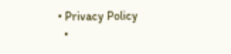• Privacy Policy
  •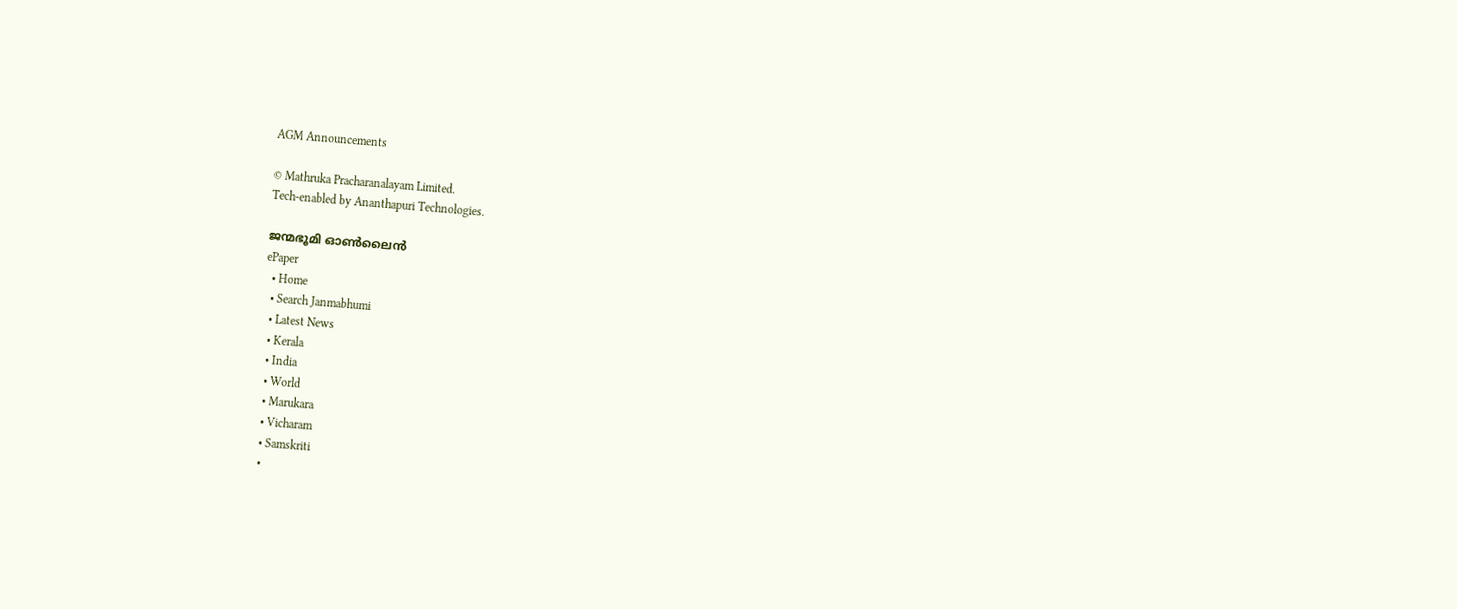AGM Announcements

© Mathruka Pracharanalayam Limited.
Tech-enabled by Ananthapuri Technologies.

ജന്മഭൂമി ഓണ്‍ലൈന്‍
ePaper
  • Home
  • Search Janmabhumi
  • Latest News
  • Kerala
  • India
  • World
  • Marukara
  • Vicharam
  • Samskriti
  •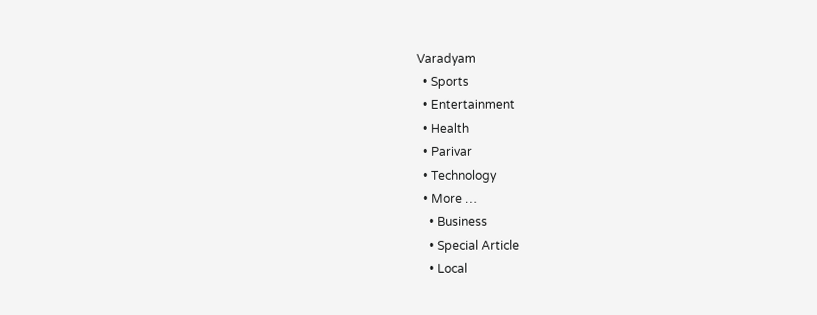Varadyam
  • Sports
  • Entertainment
  • Health
  • Parivar
  • Technology
  • More …
    • Business
    • Special Article
    • Local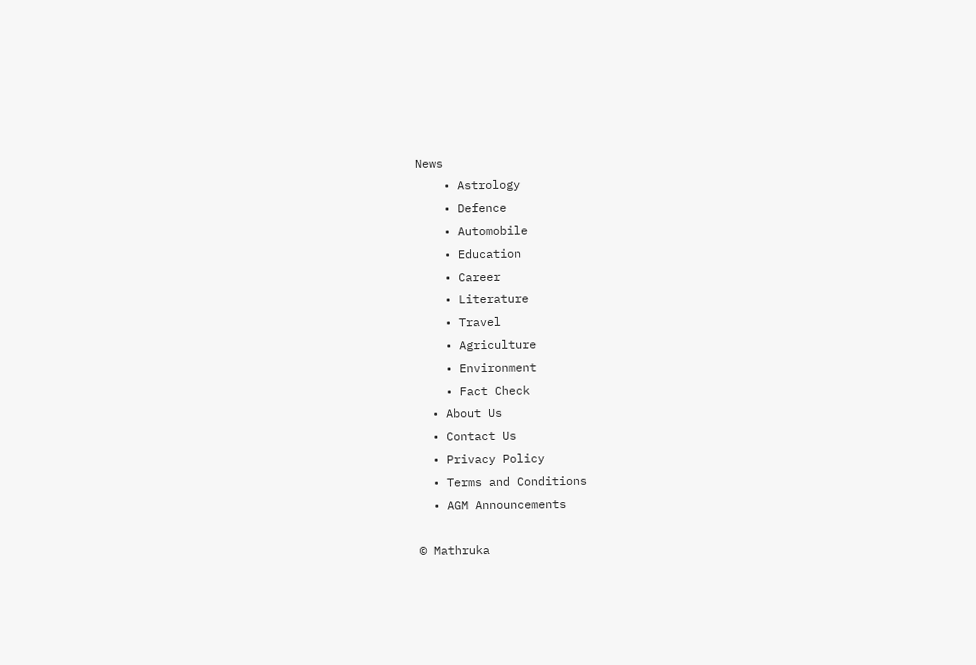News
    • Astrology
    • Defence
    • Automobile
    • Education
    • Career
    • Literature
    • Travel
    • Agriculture
    • Environment
    • Fact Check
  • About Us
  • Contact Us
  • Privacy Policy
  • Terms and Conditions
  • AGM Announcements

© Mathruka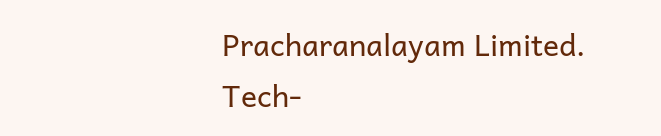Pracharanalayam Limited.
Tech-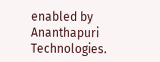enabled by Ananthapuri Technologies.